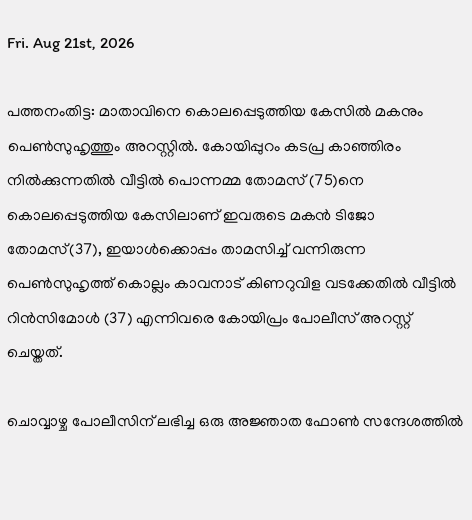Fri. Aug 21st, 2026

പത്തനംതിട്ട: മാതാവിനെ കൊലപ്പെടുത്തിയ കേസില്‍ മകനും പെണ്‍സുഹൃത്തും അറസ്റ്റില്‍. കോയിപ്പുറം കടപ്ര കാഞ്ഞിരം നില്‍ക്കുന്നതില്‍ വീട്ടില്‍ പൊന്നമ്മ തോമസ് (75)നെ കൊലപ്പെടുത്തിയ കേസിലാണ് ഇവരുടെ മകന്‍ ടിജോ തോമസ്(37), ഇയാള്‍ക്കൊപ്പം താമസിച്ച് വന്നിരുന്ന പെണ്‍സുഹൃത്ത് കൊല്ലം കാവനാട് കിണറുവിള വടക്കേതില്‍ വീട്ടില്‍ റിന്‍സിമോള്‍ (37) എന്നിവരെ കോയിപ്രം പോലീസ് അറസ്റ്റ് ചെയ്തത്.

ചൊവ്വാഴ്ച പോലീസിന് ലഭിച്ച ഒരു അജ്ഞാത ഫോണ്‍ സന്ദേശത്തില്‍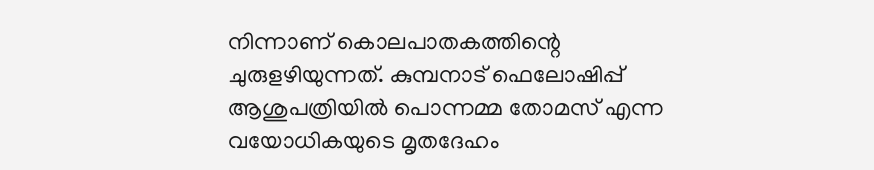നിന്നാണ് കൊലപാതകത്തിന്റെ ചുരുളഴിയുന്നത്. കുമ്പനാട് ഫെലോഷിപ്പ് ആശുപത്രിയില്‍ പൊന്നമ്മ തോമസ് എന്ന വയോധികയുടെ മൃതദേഹം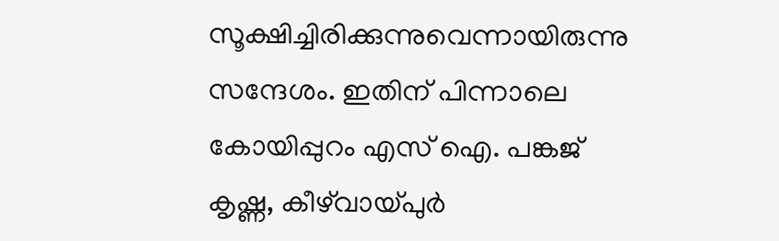സൂക്ഷിച്ചിരിക്കുന്നുവെന്നായിരുന്നു സന്ദേശം. ഇതിന് പിന്നാലെ കോയിപ്പുറം എസ് ഐ. പങ്കജ് കൃഷ്ണ, കീഴ്‌വായ്പുര്‍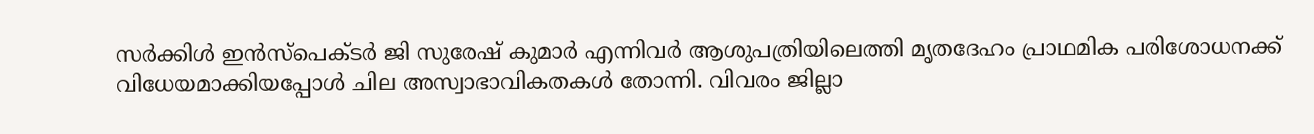സര്‍ക്കിള്‍ ഇന്‍സ്പെക്ടര്‍ ജി സുരേഷ് കുമാര്‍ എന്നിവര്‍ ആശുപത്രിയിലെത്തി മൃതദേഹം പ്രാഥമിക പരിശോധനക്ക് വിധേയമാക്കിയപ്പോള്‍ ചില അസ്വാഭാവികതകള്‍ തോന്നി. വിവരം ജില്ലാ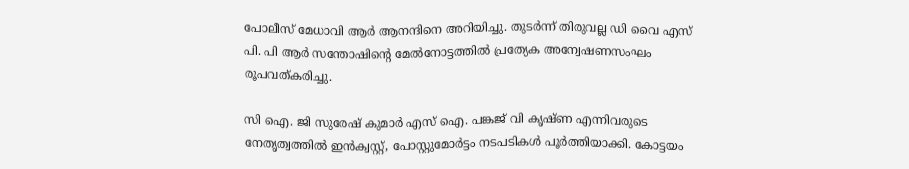പോലീസ് മേധാവി ആര്‍ ആനന്ദിനെ അറിയിച്ചു. തുടര്‍ന്ന് തിരുവല്ല ഡി വൈ എസ് പി. പി ആര്‍ സന്തോഷിന്റെ മേല്‍നോട്ടത്തില്‍ പ്രത്യേക അന്വേഷണസംഘം രൂപവത്കരിച്ചു.

സി ഐ. ജി സുരേഷ് കുമാര്‍ എസ് ഐ. പങ്കജ് വി കൃഷ്ണ എന്നിവരുടെ നേതൃത്വത്തില്‍ ഇന്‍ക്വസ്റ്റ്, പോസ്റ്റുമോര്‍ട്ടം നടപടികള്‍ പൂര്‍ത്തിയാക്കി. കോട്ടയം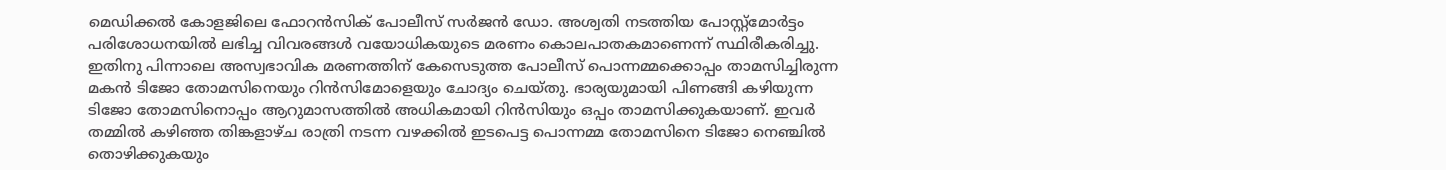മെഡിക്കല്‍ കോളജിലെ ഫോറന്‍സിക് പോലീസ് സര്‍ജന്‍ ഡോ. അശ്വതി നടത്തിയ പോസ്റ്റ്മോര്‍ട്ടം പരിശോധനയില്‍ ലഭിച്ച വിവരങ്ങള്‍ വയോധികയുടെ മരണം കൊലപാതകമാണെന്ന് സ്ഥിരീകരിച്ചു. ഇതിനു പിന്നാലെ അസ്വഭാവിക മരണത്തിന് കേസെടുത്ത പോലീസ് പൊന്നമ്മക്കൊപ്പം താമസിച്ചിരുന്ന മകന്‍ ടിജോ തോമസിനെയും റിന്‍സിമോളെയും ചോദ്യം ചെയ്തു. ഭാര്യയുമായി പിണങ്ങി കഴിയുന്ന ടിജോ തോമസിനൊപ്പം ആറുമാസത്തില്‍ അധികമായി റിന്‍സിയും ഒപ്പം താമസിക്കുകയാണ്. ഇവര്‍ തമ്മില്‍ കഴിഞ്ഞ തിങ്കളാഴ്ച രാത്രി നടന്ന വഴക്കില്‍ ഇടപെട്ട പൊന്നമ്മ തോമസിനെ ടിജോ നെഞ്ചില്‍ തൊഴിക്കുകയും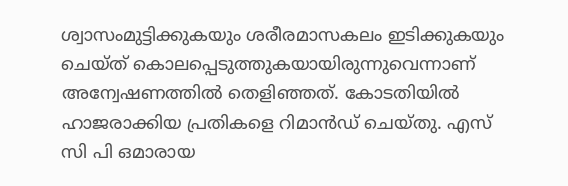ശ്വാസംമുട്ടിക്കുകയും ശരീരമാസകലം ഇടിക്കുകയും ചെയ്ത് കൊലപ്പെടുത്തുകയായിരുന്നുവെന്നാണ് അന്വേഷണത്തില്‍ തെളിഞ്ഞത്. കോടതിയില്‍ ഹാജരാക്കിയ പ്രതികളെ റിമാന്‍ഡ് ചെയ്തു. എസ് സി പി ഒമാരായ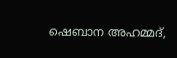ഷെബാന അഹമ്മദ്,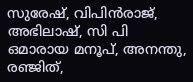സുരേഷ്, വിപിന്‍രാജ്, അഭിലാഷ്, സി പി ഒമാരായ മനൂപ്, അനന്തു, രഞ്ജിത്,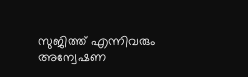സുജിത്ത് എന്നിവരും അന്വേഷണ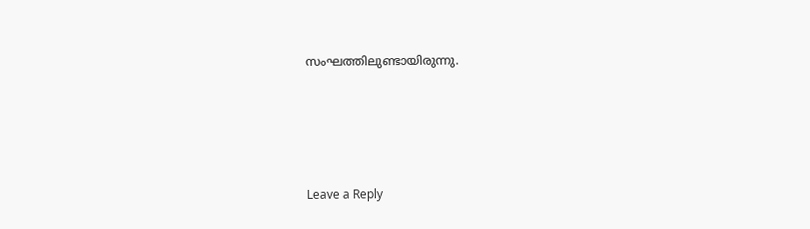സംഘത്തിലുണ്ടായിരുന്നു.





Leave a Reply